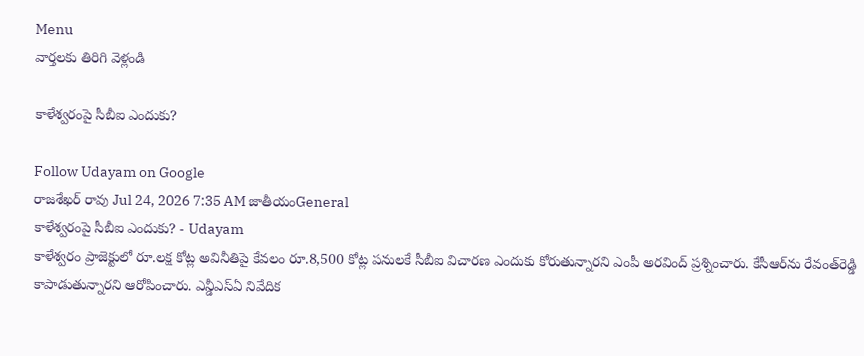Menu
వార్తలకు తిరిగి వెళ్లండి

కాళేశ్వరంపై సీబీఐ ఎందుకు?

Follow Udayam on Google
రాజశేఖర్ రావు Jul 24, 2026 7:35 AM జాతీయంGeneral
కాళేశ్వరంపై సీబీఐ ఎందుకు? - Udayam
కాళేశ్వరం ప్రాజెక్టులో రూ.లక్ష కోట్ల అవినీతిపై కేవలం రూ.8,500 కోట్ల పనులకే సీబీఐ విచారణ ఎందుకు కోరుతున్నారని ఎంపీ అరవింద్ ప్రశ్నించారు. కేసీఆర్‌ను రేవంత్‌రెడ్డి కాపాడుతున్నారని ఆరోపించారు. ఎన్డీఎస్‌ఏ నివేదిక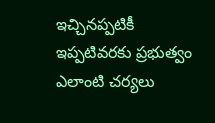ఇచ్చినప్పటికీ ఇప్పటివరకు ప్రభుత్వం ఎలాంటి చర్యలు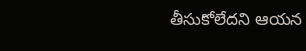తీసుకోలేదని ఆయన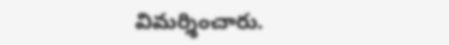విమర్శించారు.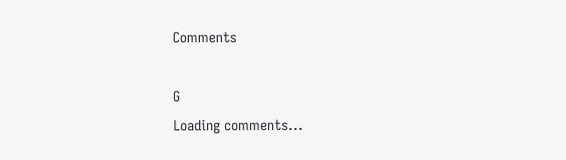Comments

G
Loading comments...